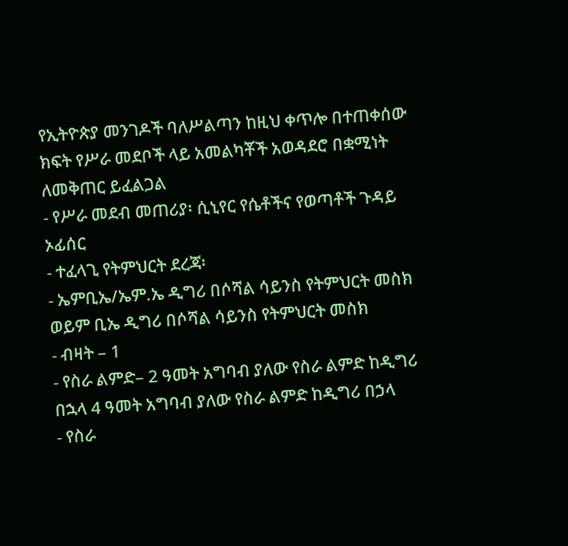የኢትዮጵያ መንገዶች ባለሥልጣን ከዚህ ቀጥሎ በተጠቀሰው ክፍት የሥራ መደቦች ላይ አመልካቾች አወዳደሮ በቋሚነት ለመቅጠር ይፈልጋል
- የሥራ መደብ መጠሪያ፡ ሲኒየር የሴቶችና የወጣቶች ጉዳይ ኦፊሰር
- ተፈላጊ የትምህርት ደረጃ፡
- ኤምቢኤ/ኤም.ኤ ዲግሪ በሶሻል ሳይንስ የትምህርት መስክ ወይም ቢኤ ዲግሪ በሶሻል ሳይንስ የትምህርት መስክ
- ብዛት – 1
- የስራ ልምድ– 2 ዓመት አግባብ ያለው የስራ ልምድ ከዲግሪ በኋላ 4 ዓመት አግባብ ያለው የስራ ልምድ ከዲግሪ በኃላ
- የስራ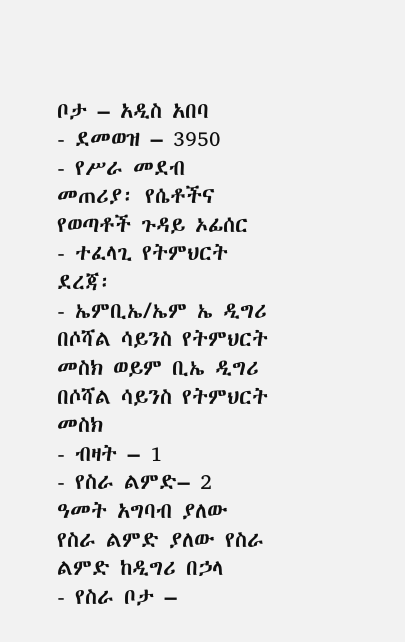ቦታ – አዲስ አበባ
- ደመወዝ – 3950
- የሥራ መደብ መጠሪያ፡ የሴቶችና የወጣቶች ጉዳይ ኦፊሰር
- ተፈላጊ የትምህርት ደረጃ፡
- ኤምቢኤ/ኤም ኤ ዲግሪ በሶሻል ሳይንስ የትምህርት መስክ ወይም ቢኤ ዲግሪ በሶሻል ሳይንስ የትምህርት መስክ
- ብዛት – 1
- የስራ ልምድ– 2 ዓመት አግባብ ያለው የስራ ልምድ ያለው የስራ ልምድ ከዲግሪ በኃላ
- የስራ ቦታ –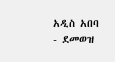አዲስ አበባ
- ደመወዝ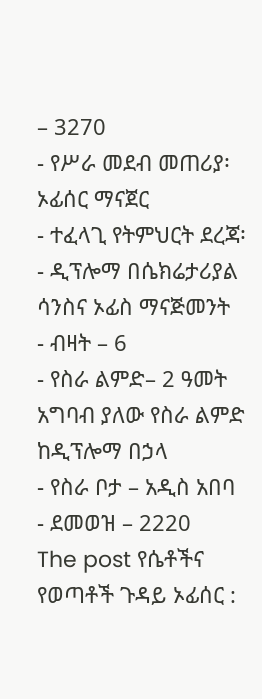– 3270
- የሥራ መደብ መጠሪያ፡ ኦፊሰር ማናጀር
- ተፈላጊ የትምህርት ደረጃ፡
- ዲፕሎማ በሴክሬታሪያል ሳንስና ኦፊስ ማናጅመንት
- ብዛት – 6
- የስራ ልምድ– 2 ዓመት አግባብ ያለው የስራ ልምድ ከዲፕሎማ በኃላ
- የስራ ቦታ – አዲስ አበባ
- ደመወዝ – 2220
The post የሴቶችና የወጣቶች ጉዳይ ኦፊሰር :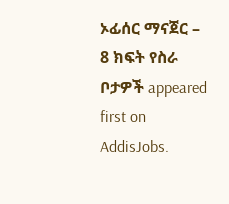ኦፊሰር ማናጀር – 8 ክፍት የስራ ቦታዎች appeared first on AddisJobs.